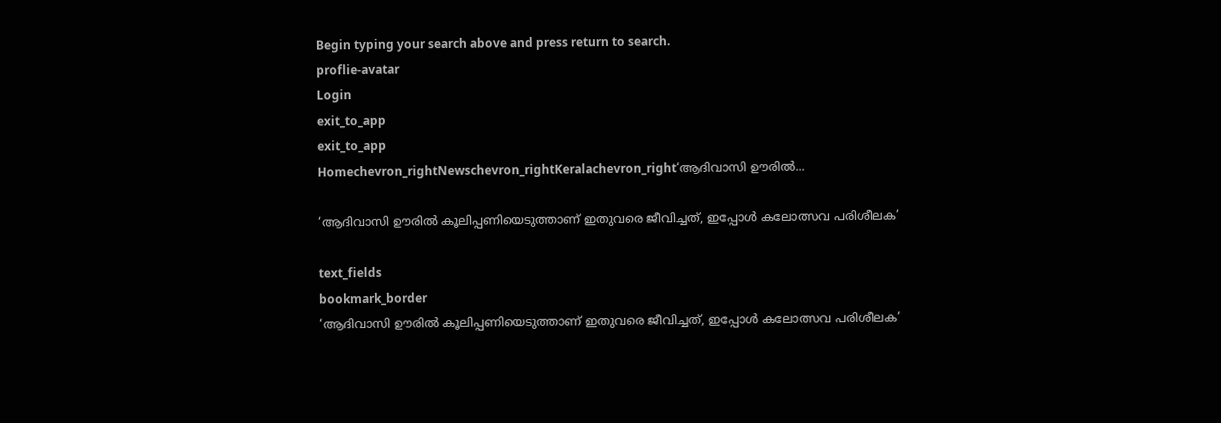Begin typing your search above and press return to search.
proflie-avatar
Login
exit_to_app
exit_to_app
Homechevron_rightNewschevron_rightKeralachevron_right‘ആദിവാസി ഊരിൽ...

‘ആദിവാസി ഊരിൽ കൂലിപ്പണിയെടുത്താണ് ഇതുവരെ ജീവിച്ചത്, ഇപ്പോൾ കലോത്സവ പരിശീലക’

text_fields
bookmark_border
‘ആദിവാസി ഊരിൽ കൂലിപ്പണിയെടുത്താണ് ഇതുവരെ ജീവിച്ചത്, ഇപ്പോൾ കലോത്സവ പരിശീലക’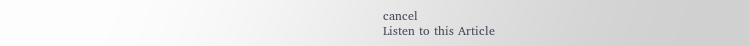cancel
Listen to this Article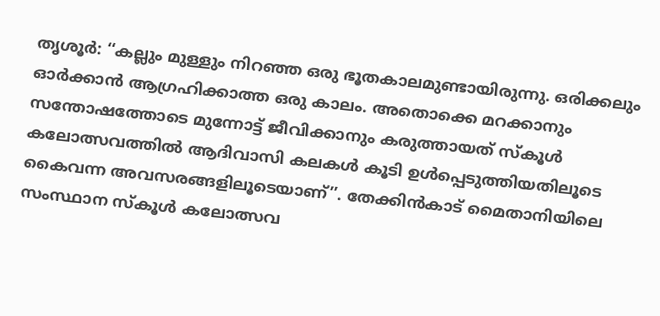തൃശൂർ: ‘‘കല്ലും മുള്ളും നിറഞ്ഞ ഒരു ഭൂതകാലമുണ്ടായിരുന്നു. ഒരിക്കലും ഓർക്കാൻ ആഗ്രഹിക്കാത്ത ഒരു കാലം. അതൊക്കെ മറക്കാനും സന്തോഷത്തോടെ മുന്നോട്ട് ജീവിക്കാനും കരുത്തായത് സ്കൂൾ കലോത്സവത്തിൽ ആദിവാസി കലകൾ കൂടി ഉൾപ്പെടുത്തിയതിലൂടെ കൈവന്ന അവസരങ്ങളിലൂടെയാണ്’’. തേക്കിൻകാട് മൈതാനിയിലെ സംസ്ഥാന സ്കൂൾ കലോത്സവ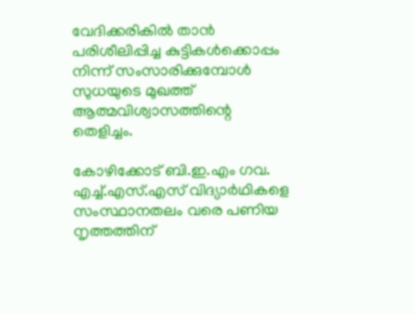വേദിക്കരികിൽ താൻ പരിശീലിപ്പിച്ച കുട്ടികൾക്കൊപ്പം നിന്ന് സംസാരിക്കുമ്പോൾ സുധയുടെ മുഖത്ത് ആത്മവിശ്വാസത്തിന്റെ തെളിച്ചം.

കോഴിക്കോട് ബി.ഇ.എം ഗവ. എച്ച്.എസ്.എസ് വിദ്യാർഥികളെ സംസ്ഥാനതലം വരെ പണിയ നൃത്തത്തിന്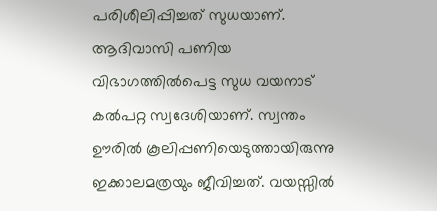പരിശീലിപ്പിച്ചത് സുധയാണ്. ആദിവാസി പണിയ വിഭാഗത്തിൽപെട്ട സുധ വയനാട് കൽപറ്റ സ്വദേശിയാണ്. സ്വന്തം ഊരിൽ കൂലിപ്പണിയെടുത്തായിരുന്നു ഇക്കാലമത്രയും ജീവിച്ചത്. വയസ്സിൽ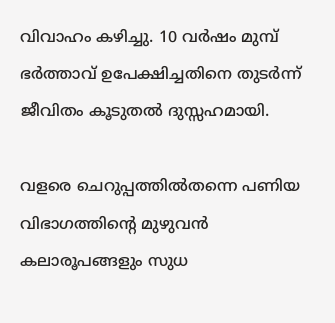വിവാഹം കഴിച്ചു. 10 വർഷം മുമ്പ് ഭർത്താവ് ഉപേക്ഷിച്ചതിനെ തുടർന്ന് ജീവിതം കൂടുതൽ ദുസ്സഹമായി.

വളരെ ചെറുപ്പത്തിൽതന്നെ പണിയ വിഭാഗത്തിന്റെ മുഴുവൻ കലാരൂപങ്ങളും സുധ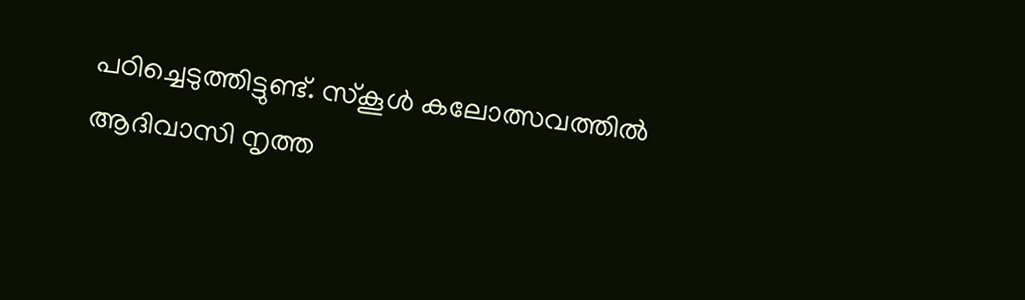പഠിച്ചെടുത്തിട്ടുണ്ട്. സ്കൂൾ കലോത്സവത്തിൽ ആദിവാസി നൃത്ത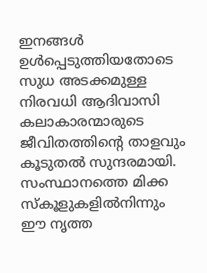ഇനങ്ങൾ ഉൾപ്പെടുത്തിയതോടെ സുധ അടക്കമുള്ള നിരവധി ആദിവാസി കലാകാരന്മാരുടെ ജീവിതത്തിന്റെ താളവും കൂടുതൽ സുന്ദരമായി. സംസ്ഥാനത്തെ മിക്ക സ്കൂളുകളിൽനിന്നും ഈ നൃത്ത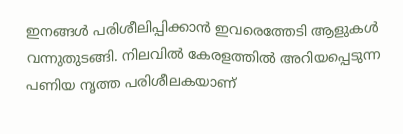ഇനങ്ങൾ പരിശീലിപ്പിക്കാൻ ഇവരെത്തേടി ആളുകൾ വന്നുതുടങ്ങി. നിലവിൽ കേരളത്തിൽ അറിയപ്പെടുന്ന പണിയ നൃത്ത പരിശീലകയാണ്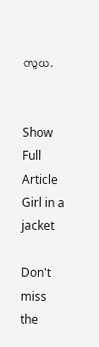സുധ.


Show Full Article
Girl in a jacket

Don't miss the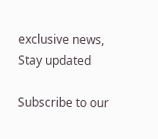exclusive news, Stay updated

Subscribe to our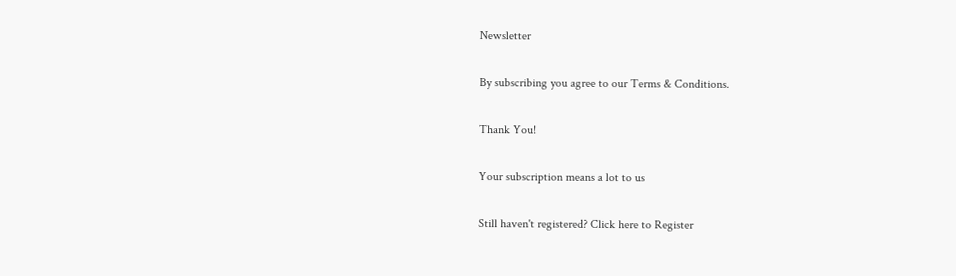Newsletter

By subscribing you agree to our Terms & Conditions.

Thank You!

Your subscription means a lot to us

Still haven't registered? Click here to Register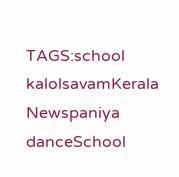TAGS:school kalolsavamKerala Newspaniya danceSchool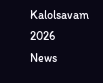Kalolsavam 2026
News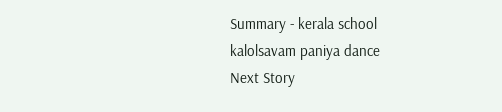Summary - kerala school kalolsavam paniya dance
Next Story